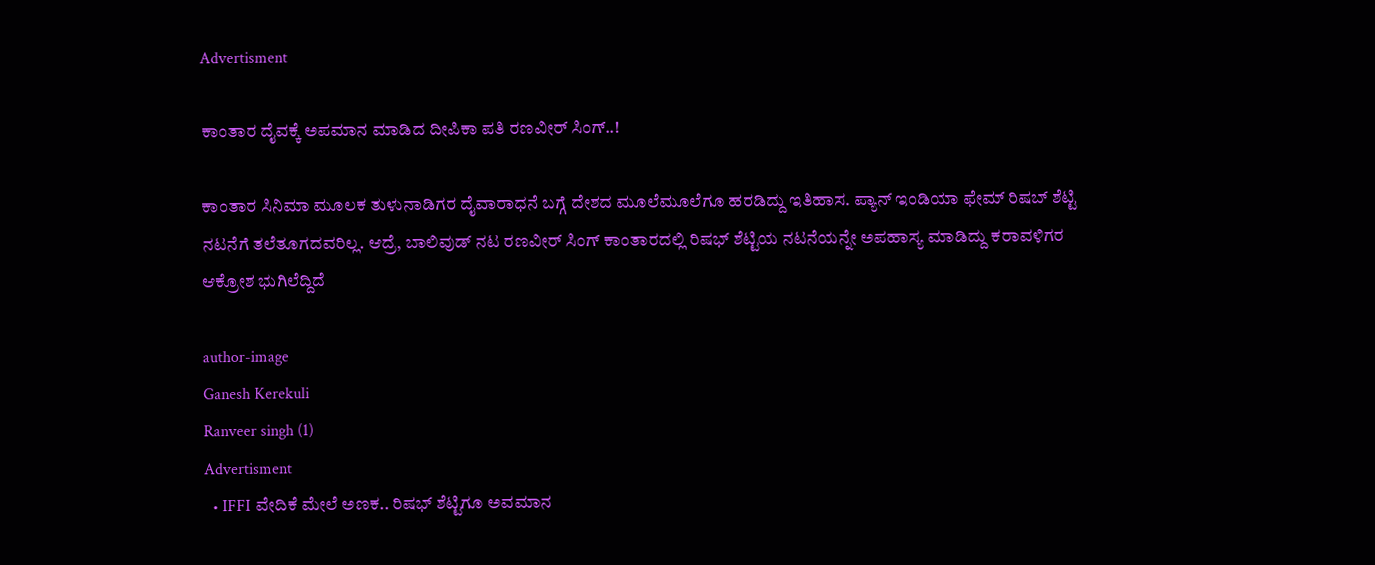Advertisment

ಕಾಂತಾರ ದೈವಕ್ಕೆ ಅಪಮಾನ ಮಾಡಿದ ದೀಪಿಕಾ ಪತಿ ರಣವೀರ್ ಸಿಂಗ್..!

ಕಾಂತಾರ ಸಿನಿಮಾ ಮೂಲಕ ತುಳುನಾಡಿಗರ ದೈವಾರಾಧನೆ ಬಗ್ಗೆ ದೇಶದ ಮೂಲೆಮೂಲೆಗೂ ಹರಡಿದ್ದು ಇತಿಹಾಸ. ಪ್ಯಾನ್ ಇಂಡಿಯಾ ಫೇಮ್ ರಿಷಬ್ ಶೆಟ್ಟಿ ನಟನೆಗೆ ತಲೆತೂಗದವರಿಲ್ಲ. ಆದ್ರೆ, ಬಾಲಿವುಡ್ ನಟ ರಣವೀರ್ ಸಿಂಗ್ ಕಾಂತಾರದಲ್ಲಿ ರಿಷಭ್ ಶೆಟ್ಟಿಯ ನಟನೆಯನ್ನೇ ಅಪಹಾಸ್ಯ ಮಾಡಿದ್ದು ಕರಾವಳಿಗರ ಆಕ್ರೋಶ ಭುಗಿಲೆದ್ದಿದೆ

author-image
Ganesh Kerekuli
Ranveer singh (1)
Advertisment
  • IFFI ವೇದಿಕೆ ಮೇಲೆ ಅಣಕ.. ರಿಷಭ್ ಶೆಟ್ಟಿಗೂ ಅವಮಾನ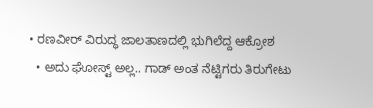• ರಣವೀರ್ ವಿರುದ್ಧ ಜಾಲತಾಣದಲ್ಲಿ ಭುಗಿಲೆದ್ದ ಆಕ್ರೋಶ
  • ಅದು ಘೋಸ್ಟ್ ಅಲ್ಲ.. ಗಾಡ್ ಅಂತ ನೆಟ್ಟಿಗರು ತಿರುಗೇಟು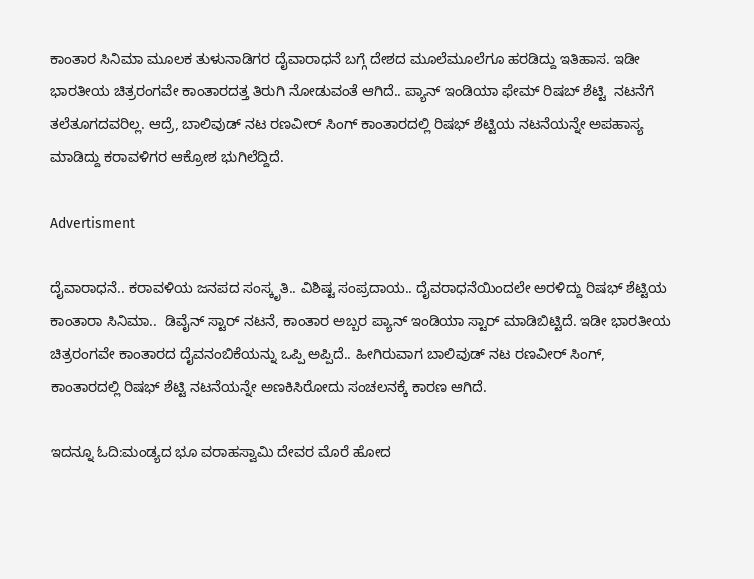ಕಾಂತಾರ ಸಿನಿಮಾ ಮೂಲಕ ತುಳುನಾಡಿಗರ ದೈವಾರಾಧನೆ ಬಗ್ಗೆ ದೇಶದ ಮೂಲೆಮೂಲೆಗೂ ಹರಡಿದ್ದು ಇತಿಹಾಸ. ಇಡೀ ಭಾರತೀಯ ಚಿತ್ರರಂಗವೇ ಕಾಂತಾರದತ್ತ ತಿರುಗಿ ನೋಡುವಂತೆ ಆಗಿದೆ.. ಪ್ಯಾನ್ ಇಂಡಿಯಾ ಫೇಮ್ ರಿಷಬ್ ಶೆಟ್ಟಿ  ನಟನೆಗೆ ತಲೆತೂಗದವರಿಲ್ಲ. ಆದ್ರೆ, ಬಾಲಿವುಡ್ ನಟ ರಣವೀರ್ ಸಿಂಗ್ ಕಾಂತಾರದಲ್ಲಿ ರಿಷಭ್ ಶೆಟ್ಟಿಯ ನಟನೆಯನ್ನೇ ಅಪಹಾಸ್ಯ ಮಾಡಿದ್ದು ಕರಾವಳಿಗರ ಆಕ್ರೋಶ ಭುಗಿಲೆದ್ದಿದೆ.

Advertisment

ದೈವಾರಾಧನೆ.. ಕರಾವಳಿಯ ಜನಪದ ಸಂಸ್ಕೃತಿ.. ವಿಶಿಷ್ಟ ಸಂಪ್ರದಾಯ.. ದೈವರಾಧನೆಯಿಂದಲೇ ಅರಳಿದ್ದು ರಿಷಭ್ ಶೆಟ್ಟಿಯ ಕಾಂತಾರಾ ಸಿನಿಮಾ..  ಡಿವೈನ್ ಸ್ಟಾರ್ ನಟನೆ, ಕಾಂತಾರ ಅಬ್ಬರ ಪ್ಯಾನ್ ಇಂಡಿಯಾ ಸ್ಟಾರ್ ಮಾಡಿಬಿಟ್ಟಿದೆ. ಇಡೀ ಭಾರತೀಯ ಚಿತ್ರರಂಗವೇ ಕಾಂತಾರದ ದೈವನಂಬಿಕೆಯನ್ನು ಒಪ್ಪಿ ಅಪ್ಪಿದೆ.. ಹೀಗಿರುವಾಗ ಬಾಲಿವುಡ್ ನಟ ರಣವೀರ್ ಸಿಂಗ್, ಕಾಂತಾರದಲ್ಲಿ ರಿಷಭ್ ಶೆಟ್ಟಿ ನಟನೆಯನ್ನೇ ಅಣಕಿಸಿರೋದು ಸಂಚಲನಕ್ಕೆ ಕಾರಣ ಆಗಿದೆ.

ಇದನ್ನೂ ಓದಿ:ಮಂಡ್ಯದ ಭೂ ವರಾಹಸ್ವಾಮಿ ದೇವರ ಮೊರೆ ಹೋದ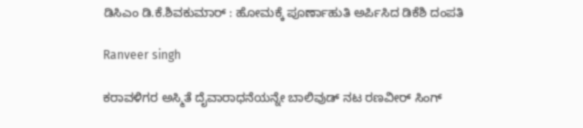ಡಿಸಿಎಂ ಡಿ.ಕೆ.ಶಿವಕುಮಾರ್ : ಹೋಮಕ್ಕೆ ಪೂರ್ಣಾಹುತಿ ಅರ್ಪಿಸಿದ ಡಿಕೆಶಿ ದಂಪತಿ

Ranveer singh

ಕರಾವಳಿಗರ ಅಸ್ಮಿತೆ ದೈವಾರಾಧನೆಯನ್ನೇ ಬಾಲಿವುಡ್ ನಟ ರಣವೀರ್ ಸಿಂಗ್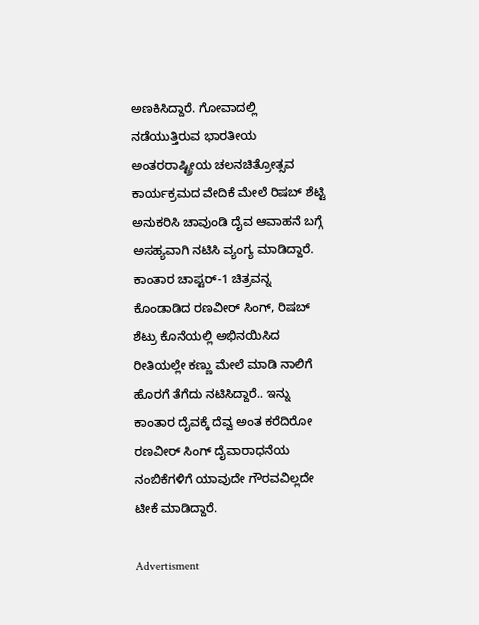ಅಣಕಿಸಿದ್ದಾರೆ. ಗೋವಾದಲ್ಲಿ ನಡೆಯುತ್ತಿರುವ ಭಾರತೀಯ ಅಂತರರಾಷ್ಟ್ರೀಯ ಚಲನಚಿತ್ರೋತ್ಸವ ಕಾರ್ಯಕ್ರಮದ ವೇದಿಕೆ ಮೇಲೆ ರಿಷಬ್ ಶೆಟ್ಟಿ ಅನುಕರಿಸಿ ಚಾವುಂಡಿ ದೈವ ಆವಾಹನೆ ಬಗ್ಗೆ ಅಸಹ್ಯವಾಗಿ ನಟಿಸಿ ವ್ಯಂಗ್ಯ ಮಾಡಿದ್ದಾರೆ. ಕಾಂತಾರ ಚಾಪ್ಟರ್-1 ಚಿತ್ರವನ್ನ ಕೊಂಡಾಡಿದ ರಣವೀರ್ ಸಿಂಗ್, ರಿಷಬ್ ಶೆಟ್ರು ಕೊನೆಯಲ್ಲಿ ಅಭಿನಯಿಸಿದ ರೀತಿಯಲ್ಲೇ ಕಣ್ಣು ಮೇಲೆ ಮಾಡಿ ನಾಲಿಗೆ ಹೊರಗೆ ತೆಗೆದು ನಟಿಸಿದ್ದಾರೆ.. ಇನ್ನು ಕಾಂತಾರ ದೈವಕ್ಕೆ ದೆವ್ವ ಅಂತ ಕರೆದಿರೋ ರಣವೀರ್ ಸಿಂಗ್ ದೈವಾರಾಧನೆಯ ನಂಬಿಕೆಗಳಿಗೆ ಯಾವುದೇ ಗೌರವವಿಲ್ಲದೇ ಟೀಕೆ ಮಾಡಿದ್ದಾರೆ.

Advertisment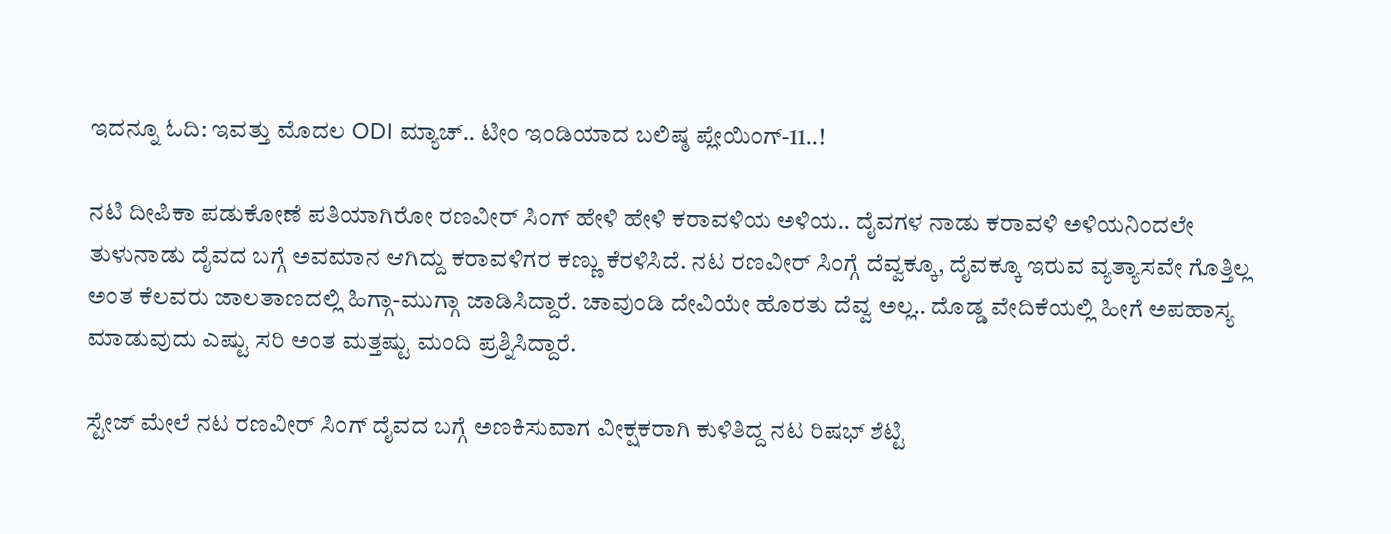ಇದನ್ನೂ ಓದಿ: ಇವತ್ತು ಮೊದಲ ODI ಮ್ಯಾಚ್.. ಟೀಂ ಇಂಡಿಯಾದ ಬಲಿಷ್ಠ ಪ್ಲೇಯಿಂಗ್-11..!

ನಟಿ ದೀಪಿಕಾ ಪಡುಕೋಣೆ ಪತಿಯಾಗಿರೋ ರಣವೀರ್ ಸಿಂಗ್ ಹೇಳಿ ಹೇಳಿ ಕರಾವಳಿಯ ಅಳಿಯ.. ದೈವಗಳ ನಾಡು ಕರಾವಳಿ ಅಳಿಯನಿಂದಲೇ ತುಳುನಾಡು ದೈವದ ಬಗ್ಗೆ ಅವಮಾನ ಆಗಿದ್ದು ಕರಾವಳಿಗರ ಕಣ್ಣು ಕೆರಳಿಸಿದೆ. ನಟ ರಣವೀರ್ ಸಿಂಗ್ಗೆ ದೆವ್ವಕ್ಕೂ, ದೈವಕ್ಕೂ ಇರುವ ವ್ಯತ್ಯಾಸವೇ ಗೊತ್ತಿಲ್ಲ ಅಂತ ಕೆಲವರು ಜಾಲತಾಣದಲ್ಲಿ ಹಿಗ್ಗಾ-ಮುಗ್ಗಾ ಜಾಡಿಸಿದ್ದಾರೆ. ಚಾವುಂಡಿ ದೇವಿಯೇ ಹೊರತು ದೆವ್ವ ಅಲ್ಲ.. ದೊಡ್ಡ ವೇದಿಕೆಯಲ್ಲಿ ಹೀಗೆ ಅಪಹಾಸ್ಯ ಮಾಡುವುದು ಎಷ್ಟು ಸರಿ ಅಂತ ಮತ್ತಷ್ಟು ಮಂದಿ ಪ್ರಶ್ನಿಸಿದ್ದಾರೆ.

ಸ್ಟೇಜ್ ಮೇಲೆ ನಟ ರಣವೀರ್ ಸಿಂಗ್ ದೈವದ ಬಗ್ಗೆ ಅಣಕಿಸುವಾಗ ವೀಕ್ಷಕರಾಗಿ ಕುಳಿತಿದ್ದ ನಟ ರಿಷಭ್ ಶೆಟ್ಟಿ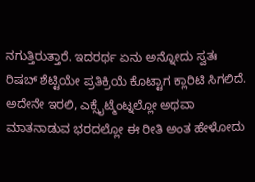ನಗುತ್ತಿರುತ್ತಾರೆ. ಇದರರ್ಥ ಏನು ಅನ್ನೋದು ಸ್ವತಃ ರಿಷಬ್ ಶೆಟ್ಟಿಯೇ ಪ್ರತಿಕ್ರಿಯೆ ಕೊಟ್ಟಾಗ ಕ್ಲಾರಿಟಿ ಸಿಗಲಿದೆ. ಅದೇನೇ ಇರಲಿ, ಎಕ್ಸೈಟ್ಮೆಂಟ್ನಲ್ಲೋ ಅಥವಾ ಮಾತನಾಡುವ ಭರದಲ್ಲೋ ಈ ರೀತಿ ಅಂತ ಹೇಳೋದು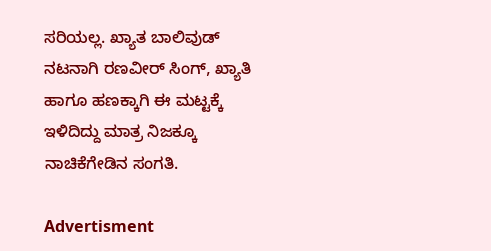ಸರಿಯಲ್ಲ. ಖ್ಯಾತ ಬಾಲಿವುಡ್ ನಟನಾಗಿ ರಣವೀರ್ ಸಿಂಗ್, ಖ್ಯಾತಿ ಹಾಗೂ ಹಣಕ್ಕಾಗಿ ಈ ಮಟ್ಟಕ್ಕೆ ಇಳಿದಿದ್ದು ಮಾತ್ರ ನಿಜಕ್ಕೂ ನಾಚಿಕೆಗೇಡಿನ ಸಂಗತಿ.

Advertisment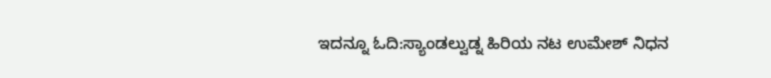ಇದನ್ನೂ ಓದಿ:ಸ್ಯಾಂಡಲ್ವುಡ್ನ ಹಿರಿಯ ನಟ ಉಮೇಶ್ ನಿಧನ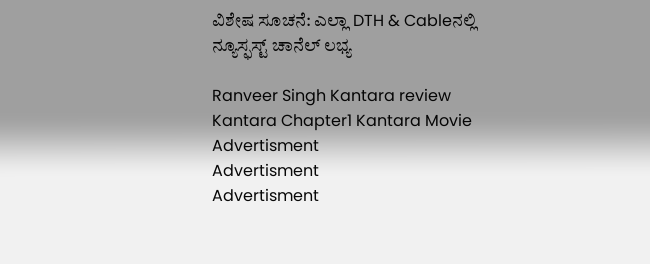ವಿಶೇಷ ಸೂಚನೆ: ಎಲ್ಲಾ DTH & Cableನಲ್ಲಿ ನ್ಯೂಸ್ಫಸ್ಟ್ ಚಾನೆಲ್ ಲಭ್ಯ

Ranveer Singh Kantara review Kantara Chapter1 Kantara Movie
Advertisment
Advertisment
Advertisment